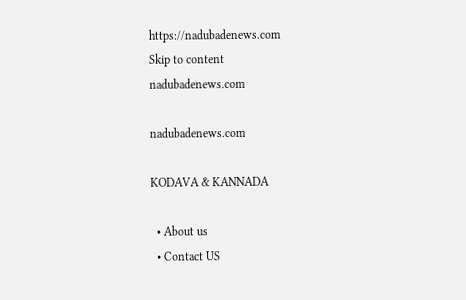https://nadubadenews.com
Skip to content
nadubadenews.com

nadubadenews.com

KODAVA & KANNADA

  • About us
  • Contact US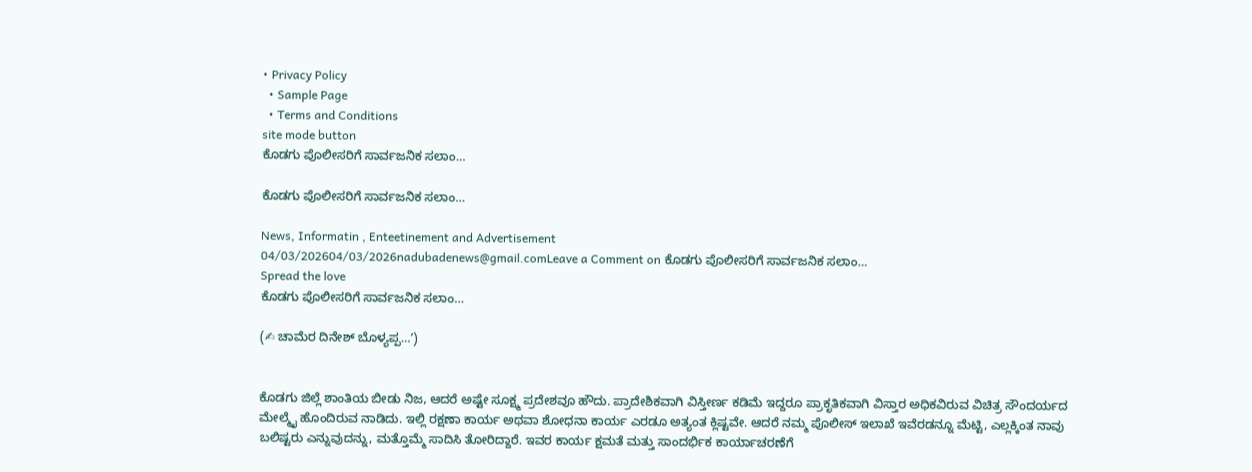• Privacy Policy
  • Sample Page
  • Terms and Conditions
site mode button
ಕೊಡಗು ಪೊಲೀಸರಿಗೆ ಸಾರ್ವಜನಿಕ ಸಲಾಂ…

ಕೊಡಗು ಪೊಲೀಸರಿಗೆ ಸಾರ್ವಜನಿಕ ಸಲಾಂ…

News, Informatin , Enteetinement and Advertisement
04/03/202604/03/2026nadubadenews@gmail.comLeave a Comment on ಕೊಡಗು ಪೊಲೀಸರಿಗೆ ಸಾರ್ವಜನಿಕ ಸಲಾಂ…
Spread the love
ಕೊಡಗು ಪೊಲೀಸರಿಗೆ ಸಾರ್ವಜನಿಕ ಸಲಾಂ…

(✍ ಚಾಮೆರ ದಿನೇಶ್ ಬೊಳ್ಯಪ್ಪ…ʼ)


ಕೊಡಗು ಜಿಲ್ಲೆ ಶಾಂತಿಯ ಬೀಡು ನಿಜ, ಆದರೆ ಅಷ್ಟೇ ಸೂಕ್ಷ್ಮ ಪ್ರದೇಶವೂ ಹೌದು. ಪ್ರಾದೇಶಿಕವಾಗಿ ವಿಸ್ತೀರ್ಣ ಕಡಿಮೆ ಇದ್ದರೂ ಪ್ರಾಕೃತಿಕವಾಗಿ ವಿಸ್ತಾರ ಅಧಿಕವಿರುವ ವಿಚಿತ್ರ ಸೌಂದರ್ಯದ ಮೇಲ್ಮೈ ಹೊಂದಿರುವ ನಾಡಿದು. ಇಲ್ಲಿ ರಕ್ಷಣಾ ಕಾರ್ಯ ಅಥವಾ ಶೋಧನಾ ಕಾರ್ಯ ಎರಡೂ ಅತ್ಯಂತ ಕ್ಲಿಷ್ಟವೇ. ಆದರೆ ನಮ್ಮ ಪೊಲೀಸ್ ಇಲಾಖೆ ಇವೆರಡನ್ನೂ ಮೆಟ್ಟಿ, ಎಲ್ಲಕ್ಕಿಂತ ನಾವು ಬಲಿಷ್ಟರು ಎನ್ನುವುದನ್ನು, ಮತ್ತೊಮ್ಮೆ ಸಾದಿಸಿ ತೋರಿದ್ದಾರೆ. ಇವರ ಕಾರ್ಯ ಕ್ಷಮತೆ ಮತ್ತು ಸಾಂದರ್ಭಿಕ ಕಾರ್ಯಾಚರಣೆಗೆ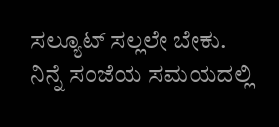ಸಲ್ಯೂಟ್ ಸಲ್ಲಲೇ ಬೇಕು.
ನಿನ್ನೆ ಸಂಜೆಯ ಸಮಯದಲ್ಲಿ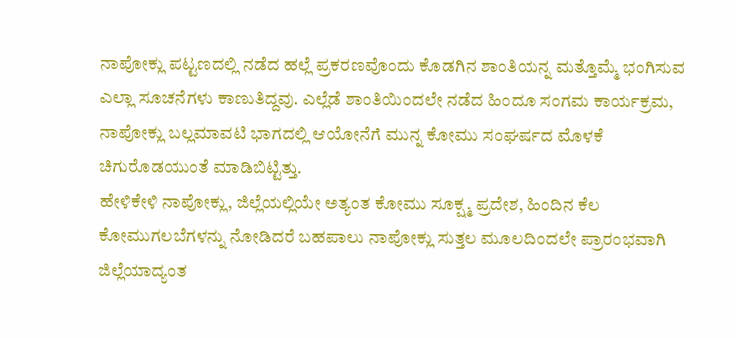ನಾಪೋಕ್ಲು ಪಟ್ಟಣದಲ್ಲಿ ನಡೆದ ಹಲ್ಲೆ ಪ್ರಕರಣವೊಂದು ಕೊಡಗಿನ ಶಾಂತಿಯನ್ನ ಮತ್ತೊಮ್ಮೆ ಭಂಗಿಸುವ ಎಲ್ಲಾ ಸೂಚನೆಗಳು ಕಾಣುತಿದ್ದವು. ಎಲ್ಲೆಡೆ ಶಾಂತಿಯಿಂದಲೇ ನಡೆದ ಹಿಂದೂ ಸಂಗಮ ಕಾರ್ಯಕ್ರಮ, ನಾಪೋಕ್ಲು ಬಲ್ಲಮಾವಟಿ ಭಾಗದಲ್ಲಿ ಆಯೋನೆಗೆ ಮುನ್ನ ಕೋಮು ಸಂಘರ್ಷದ ಮೊಳಕೆ ಚಿಗುರೊಡಯುಂತೆ ಮಾಡಿಬಿಟ್ಟಿತ್ತು.
ಹೇಳಿಕೇಳಿ ನಾಪೋಕ್ಲು, ಜಿಲ್ಲೆಯಲ್ಲಿಯೇ ಅತ್ಯಂತ ಕೋಮು ಸೂಕ್ಷ್ಮ ಪ್ರದೇಶ, ಹಿಂದಿನ ಕೆಲ ಕೋಮುಗಲಬೆಗಳನ್ನು ನೋಡಿದರೆ ಬಹಪಾಲು ನಾಪೋಕ್ಲು ಸುತ್ತಲ ಮೂಲದಿಂದಲೇ ಪ್ರಾರಂಭವಾಗಿ ಜಿಲ್ಲೆಯಾದ್ಯಂತ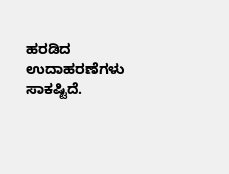ಹರಡಿದ ಉದಾಹರಣೆಗಳು ಸಾಕಷ್ಟಿದೆ.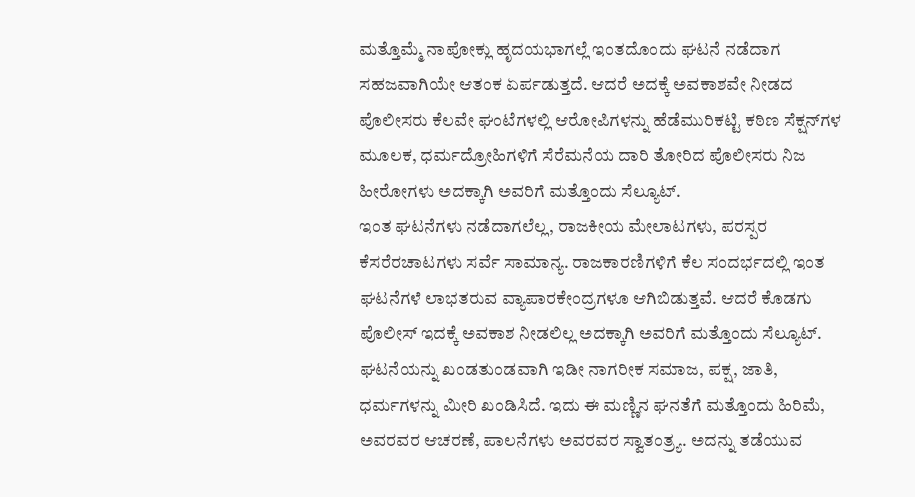ಮತ್ತೊಮ್ಮೆ ನಾಪೋಕ್ಲು ಹೃದಯಭಾಗಲ್ಲೆ ಇಂತದೊಂದು ಘಟನೆ ನಡೆದಾಗ ಸಹಜವಾಗಿಯೇ ಆತಂಕ ಏರ್ಪಡುತ್ತದೆ. ಆದರೆ ಅದಕ್ಕೆ ಅವಕಾಶವೇ ನೀಡದ ಪೊಲೀಸರು ಕೆಲವೇ ಘಂಟೆಗಳಲ್ಲಿ ಆರೋಪಿಗಳನ್ನು ಹೆಡೆಮುರಿಕಟ್ಟಿ ಕಠಿಣ ಸೆಕ್ಷನ್‌ಗಳ ಮೂಲಕ, ಧರ್ಮದ್ರೋಹಿಗಳಿಗೆ ಸೆರೆಮನೆಯ ದಾರಿ ತೋರಿದ ಪೊಲೀಸರು ನಿಜ ಹೀರೋಗಳು ಅದಕ್ಕಾಗಿ ಅವರಿಗೆ ಮತ್ತೊಂದು ಸೆಲ್ಯೂಟ್.
ಇಂತ ಘಟನೆಗಳು ನಡೆದಾಗಲೆಲ್ಲ, ರಾಜಕೀಯ ಮೇಲಾಟಗಳು, ಪರಸ್ಪರ ಕೆಸರೆರಚಾಟಗಳು ಸರ್ವೆ ಸಾಮಾನ್ಯ. ರಾಜಕಾರಣಿಗಳಿಗೆ ಕೆಲ ಸಂದರ್ಭದಲ್ಲಿ ಇಂತ ಘಟನೆಗಳೆ ಲಾಭತರುವ ವ್ಯಾಪಾರಕೇಂದ್ರಗಳೂ ಆಗಿಬಿಡುತ್ತವೆ. ಆದರೆ ಕೊಡಗು ಪೊಲೀಸ್ ಇದಕ್ಕೆ ಅವಕಾಶ ನೀಡಲಿಲ್ಲ ಅದಕ್ಕಾಗಿ ಅವರಿಗೆ ಮತ್ತೊಂದು ಸೆಲ್ಯೂಟ್.
ಘಟನೆಯನ್ನು ಖಂಡತುಂಡವಾಗಿ ಇಡೀ ನಾಗರೀಕ ಸಮಾಜ, ಪಕ್ಷ, ಜಾತಿ, ಧರ್ಮಗಳನ್ನು ಮೀರಿ ಖಂಡಿಸಿದೆ. ಇದು ಈ ಮಣ್ಣಿನ ಘನತೆಗೆ ಮತ್ತೊಂದು ಹಿರಿಮೆ, ಅವರವರ ಆಚರಣೆ, ಪಾಲನೆಗಳು ಅವರವರ ಸ್ವಾತಂತ್ರ್ಯ. ಅದನ್ನು ತಡೆಯುವ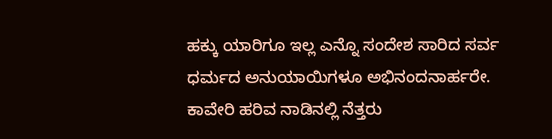ಹಕ್ಕು ಯಾರಿಗೂ ಇಲ್ಲ ಎನ್ನೊ ಸಂದೇಶ ಸಾರಿದ ಸರ್ವ ಧರ್ಮದ ಅನುಯಾಯಿಗಳೂ ಅಭಿನಂದನಾರ್ಹರೇ.
ಕಾವೇರಿ ಹರಿವ ನಾಡಿನಲ್ಲಿ ನೆತ್ತರು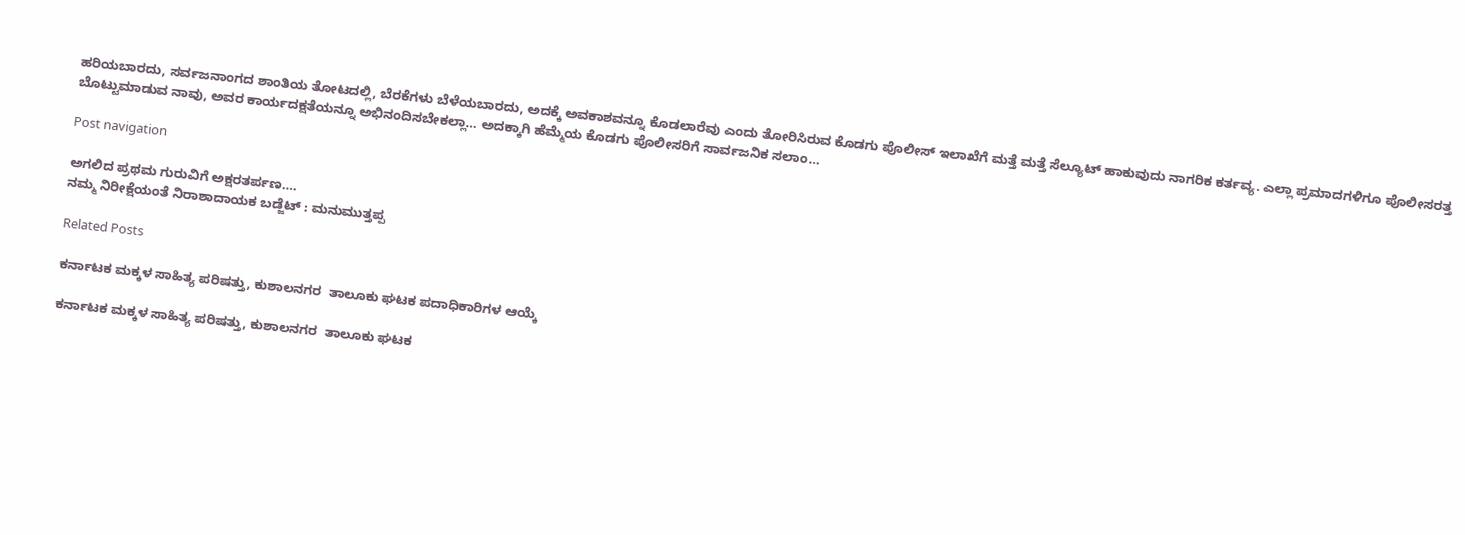ಹರಿಯಬಾರದು, ಸರ್ವಜನಾಂಗದ ಶಾಂತಿಯ ತೋಟದಲ್ಲಿ, ಬೆರಕೆಗಳು ಬೆಳೆಯಬಾರದು, ಅದಕ್ಕೆ ಅವಕಾಶವನ್ನೂ ಕೊಡಲಾರೆವು ಎಂದು ತೋರಿಸಿರುವ ಕೊಡಗು ಪೊಲೀಸ್ ಇಲಾಖೆಗೆ ಮತ್ತೆ ಮತ್ತೆ ಸೆಲ್ಯೂಟ್ ಹಾಕುವುದು ನಾಗರಿಕ ಕರ್ತವ್ಯ. ಎಲ್ಲಾ ಪ್ರಮಾದಗಳಿಗೂ ಪೊಲೀಸರತ್ತ ಬೊಟ್ಟುಮಾಡುವ ನಾವು, ಅವರ ಕಾರ್ಯದಕ್ಷತೆಯನ್ನೂ ಅಭಿನಂದಿಸಬೇಕಲ್ಲಾ… ಅದಕ್ಕಾಗಿ ಹೆಮ್ಮೆಯ ಕೊಡಗು ಪೊಲೀಸರಿಗೆ ಸಾರ್ವಜನಿಕ ಸಲಾಂ…

Post navigation

ಅಗಲಿದ ಪ್ರಥಮ ಗುರುವಿಗೆ ಅಕ್ಷರತರ್ಪಣ….
ನಮ್ಮ ನಿರೀಕ್ಷೆಯಂತೆ ನಿರಾಶಾದಾಯಕ ಬಡ್ಜೆಟ್‌ : ಮನುಮುತ್ತಪ್ಪ

Related Posts

ಕರ್ನಾಟಕ ಮಕ್ಕಳ ಸಾಹಿತ್ಯ ಪರಿಷತ್ತು, ಕುಶಾಲನಗರ  ತಾಲೂಕು ಘಟಕ ಪದಾಧಿಕಾರಿಗಳ ಆಯ್ಕೆ

ಕರ್ನಾಟಕ ಮಕ್ಕಳ ಸಾಹಿತ್ಯ ಪರಿಷತ್ತು, ಕುಶಾಲನಗರ  ತಾಲೂಕು ಘಟಕ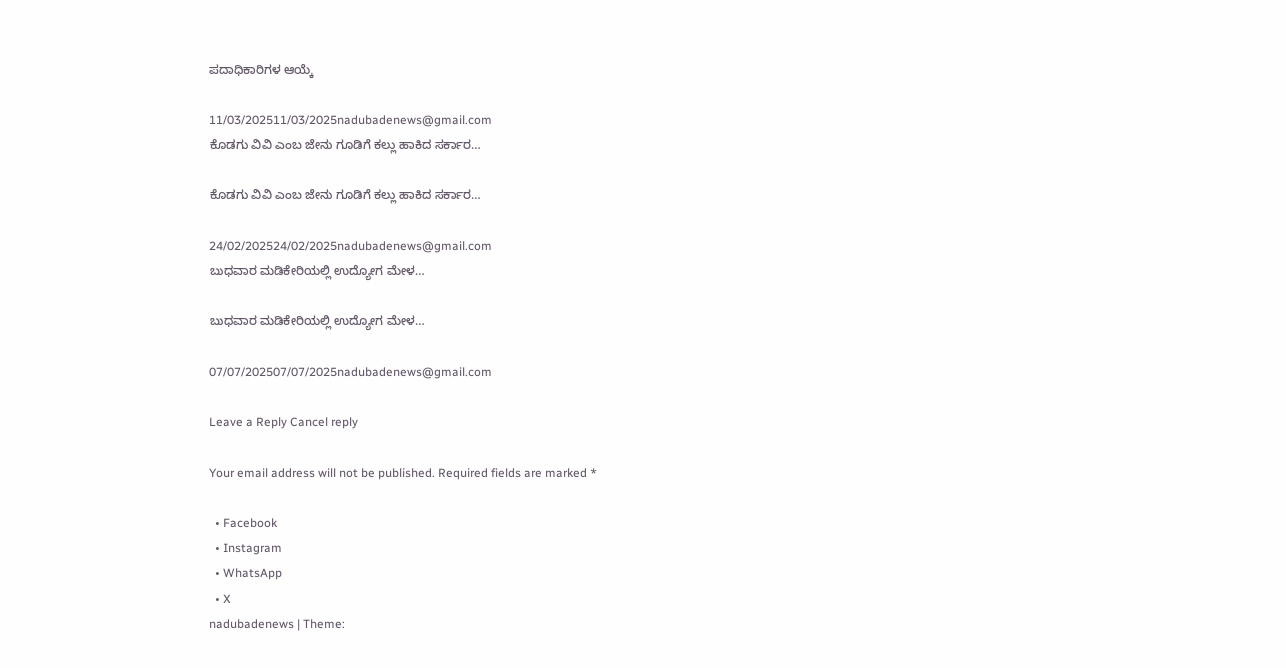ಪದಾಧಿಕಾರಿಗಳ ಆಯ್ಕೆ

11/03/202511/03/2025nadubadenews@gmail.com
ಕೊಡಗು ವಿವಿ ಎಂಬ ಜೇನು ಗೂಡಿಗೆ ಕಲ್ಲು ಹಾಕಿದ ಸರ್ಕಾರ…

ಕೊಡಗು ವಿವಿ ಎಂಬ ಜೇನು ಗೂಡಿಗೆ ಕಲ್ಲು ಹಾಕಿದ ಸರ್ಕಾರ…

24/02/202524/02/2025nadubadenews@gmail.com
ಬುಧವಾರ ಮಡಿಕೇರಿಯಲ್ಲಿ ಉದ್ಯೋಗ ಮೇಳ…

ಬುಧವಾರ ಮಡಿಕೇರಿಯಲ್ಲಿ ಉದ್ಯೋಗ ಮೇಳ…

07/07/202507/07/2025nadubadenews@gmail.com

Leave a Reply Cancel reply

Your email address will not be published. Required fields are marked *

  • Facebook
  • Instagram
  • WhatsApp
  • X
nadubadenews | Theme: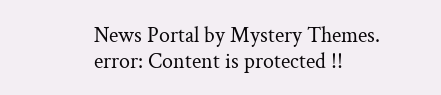News Portal by Mystery Themes.
error: Content is protected !!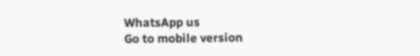WhatsApp us
Go to mobile version